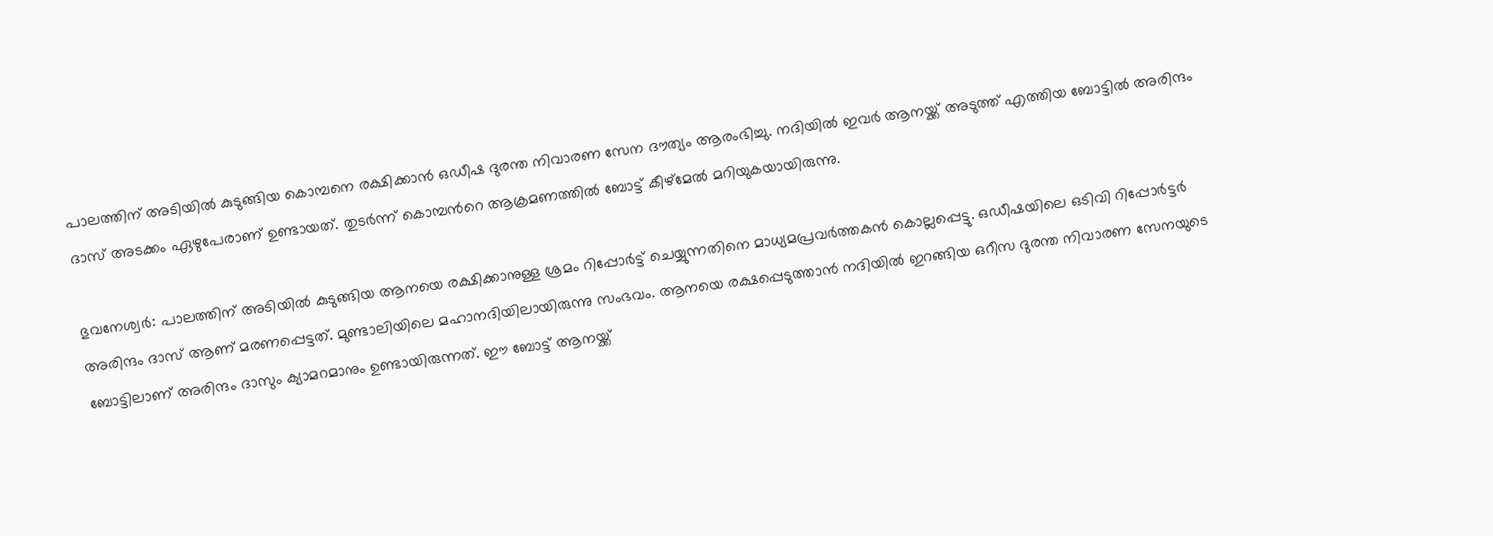പാലത്തിന് അടിയില്‍ കുടുങ്ങിയ കൊമ്പനെ രക്ഷിക്കാന്‍ ഒഡീഷ ദുരന്ത നിവാരണ സേന ദൗത്യം ആരംഭിച്ചു. നദിയില്‍ ഇവര്‍ ആനയ്ക്ക് അടുത്ത് എത്തിയ ബോട്ടില്‍ അരിന്ദം ദാസ് അടക്കം ഏഴുപേരാണ് ഉണ്ടായത്. തുടര്‍ന്ന് കൊമ്പന്‍റെ ആക്രമണത്തില്‍ ബോട്ട് കീഴ്മേല്‍ മറിയുകയായിരുന്നു.

ഭുവനേശ്വര്‍: പാലത്തിന് അടിയില്‍ കുടുങ്ങിയ ആനയെ രക്ഷിക്കാനുള്ള ശ്രമം റിപ്പോര്‍ട്ട് ചെയ്യുന്നതിനെ മാധ്യമപ്രവര്‍ത്തകന്‍ കൊല്ലപ്പെട്ടു. ഒഡീഷയിലെ ഒടിവി റിപ്പോര്‍ട്ടര്‍ അരിന്ദം ദാസ് ആണ് മരണപ്പെട്ടത്. മുണ്ടാലിയിലെ മഹാനദിയിലായിരുന്നു സംഭവം. ആനയെ രക്ഷപ്പെടുത്താന്‍ നദിയില്‍ ഇറങ്ങിയ ഒറീസ ദുരന്ത നിവാരണ സേനയുടെ ബോട്ടിലാണ് അരിന്ദം ദാസും ക്യാമറമാനും ഉണ്ടായിരുന്നത്. ഈ ബോട്ട് ആനയ്ക്ക്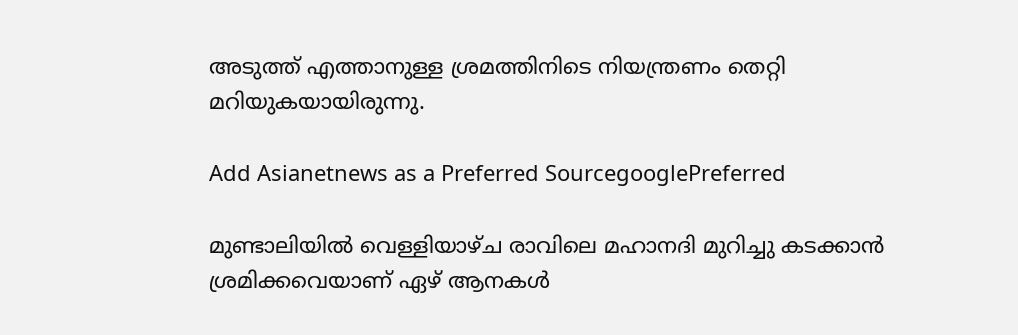അടുത്ത് എത്താനുള്ള ശ്രമത്തിനിടെ നിയന്ത്രണം തെറ്റി മറിയുകയായിരുന്നു.

Add Asianetnews as a Preferred SourcegooglePreferred

മുണ്ടാലിയില്‍ വെള്ളിയാഴ്ച രാവിലെ മഹാനദി മുറിച്ചു കടക്കാന്‍ ശ്രമിക്കവെയാണ് ഏഴ് ആനകള്‍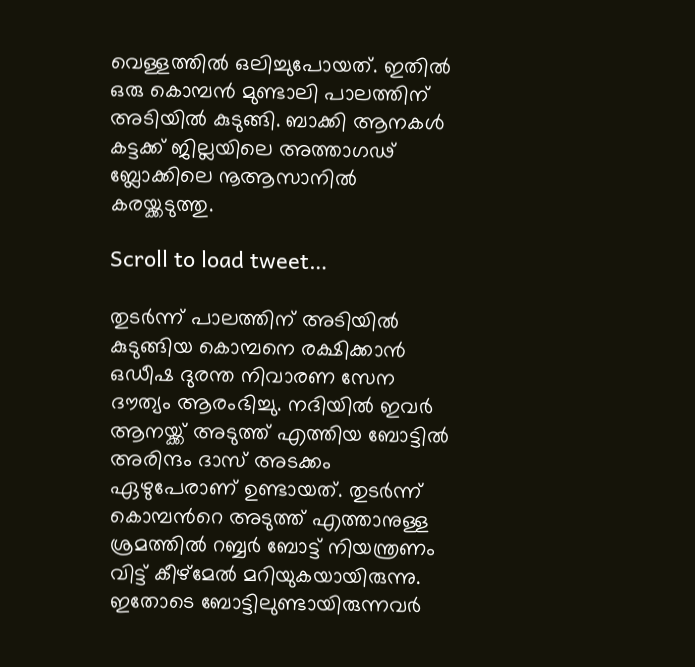വെള്ളത്തില്‍ ഒലിച്ചുപോയത്. ഇതില്‍ ഒരു കൊമ്പന്‍ മുണ്ടാലി പാലത്തിന് അടിയില്‍ കുടുങ്ങി. ബാക്കി ആനകള്‍ കട്ടക്ക് ജില്ലയിലെ അത്താഗഢ് ബ്ലോക്കിലെ നൂആസാനില്‍ കരയ്ക്കടുത്തു.

Scroll to load tweet…

തുടര്‍ന്ന് പാലത്തിന് അടിയില്‍ കുടുങ്ങിയ കൊമ്പനെ രക്ഷിക്കാന്‍ ഒഡീഷ ദുരന്ത നിവാരണ സേന ദൗത്യം ആരംഭിച്ചു. നദിയില്‍ ഇവര്‍ ആനയ്ക്ക് അടുത്ത് എത്തിയ ബോട്ടില്‍ അരിന്ദം ദാസ് അടക്കം ഏഴുപേരാണ് ഉണ്ടായത്. തുടര്‍ന്ന് കൊമ്പന്‍റെ അടുത്ത് എത്താനുള്ള ശ്രമത്തില്‍ റബ്ബര്‍ ബോട്ട് നിയന്ത്രണം വിട്ട് കീഴ്മേല്‍ മറിയുകയായിരുന്നു. ഇതോടെ ബോട്ടിലുണ്ടായിരുന്നവര്‍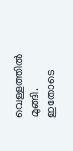വെള്ളത്തില്‍ മുങ്ങി. ഇതോടെ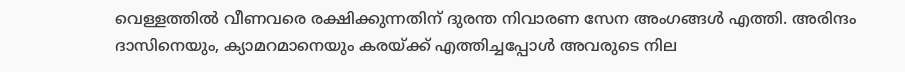വെള്ളത്തില്‍ വീണവരെ രക്ഷിക്കുന്നതിന് ദുരന്ത നിവാരണ സേന അംഗങ്ങള്‍ എത്തി. അരിന്ദം ദാസിനെയും, ക്യാമറമാനെയും കരയ്ക്ക് എത്തിച്ചപ്പോള്‍ അവരുടെ നില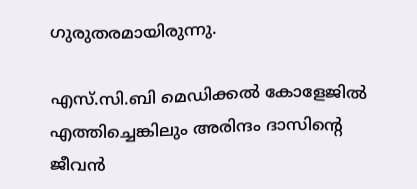ഗുരുതരമായിരുന്നു.

എസ്.സി.ബി മെഡിക്കല്‍ കോളേജില്‍ എത്തിച്ചെങ്കിലും അരിന്ദം ദാസിന്‍റെ ജീവന്‍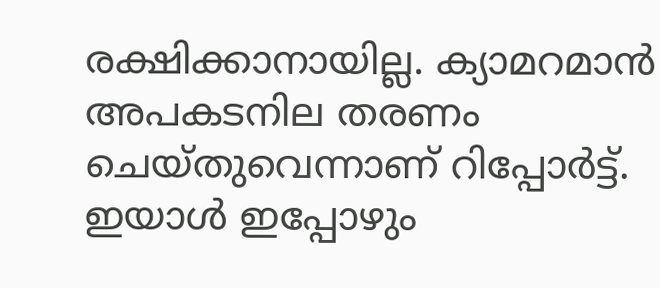രക്ഷിക്കാനായില്ല. ക്യാമറമാന്‍ അപകടനില തരണം ചെയ്തുവെന്നാണ് റിപ്പോര്‍ട്ട്. ഇയാള്‍ ഇപ്പോഴും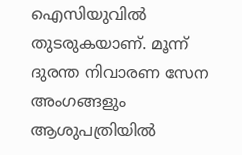ഐസിയുവില്‍‍ തുടരുകയാണ്. മൂന്ന് ദുരന്ത നിവാരണ സേന അംഗങ്ങളും ആശുപത്രിയില്‍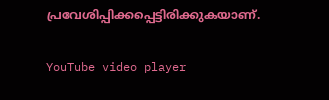പ്രവേശിപ്പിക്കപ്പെട്ടിരിക്കുകയാണ്.

YouTube video player